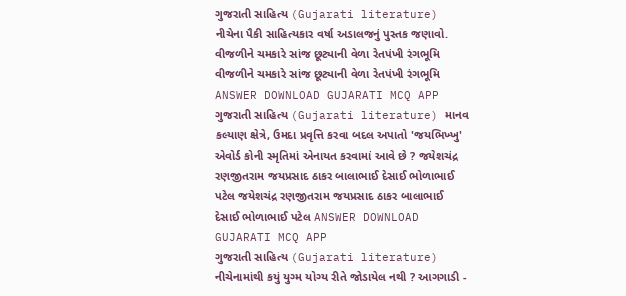ગુજરાતી સાહિત્ય (Gujarati literature) નીચેના પૈકી સાહિત્યકાર વર્ષા અડાલજનું પુસ્તક જણાવો. વીજળીને ચમકારે સાંજ છૂટ્યાની વેળા રેતપંખી રંગભૂમિ વીજળીને ચમકારે સાંજ છૂટ્યાની વેળા રેતપંખી રંગભૂમિ ANSWER DOWNLOAD GUJARATI MCQ APP
ગુજરાતી સાહિત્ય (Gujarati literature) માનવ કલ્યાણ ક્ષેત્રે, ઉમદા પ્રવૃત્તિ કરવા બદલ અપાતો 'જયભિખ્ખુ' એવોર્ડ કોની સ્મૃતિમાં એનાયત કરવામાં આવે છે ? જયેશચંદ્ર રણજીતરામ જયપ્રસાદ ઠાકર બાલાભાઈ દેસાઈ ભોળાભાઈ પટેલ જયેશચંદ્ર રણજીતરામ જયપ્રસાદ ઠાકર બાલાભાઈ દેસાઈ ભોળાભાઈ પટેલ ANSWER DOWNLOAD GUJARATI MCQ APP
ગુજરાતી સાહિત્ય (Gujarati literature) નીચેનામાંથી કયું યુગ્મ યોગ્ય રીતે જોડાયેલ નથી ? આગગાડી -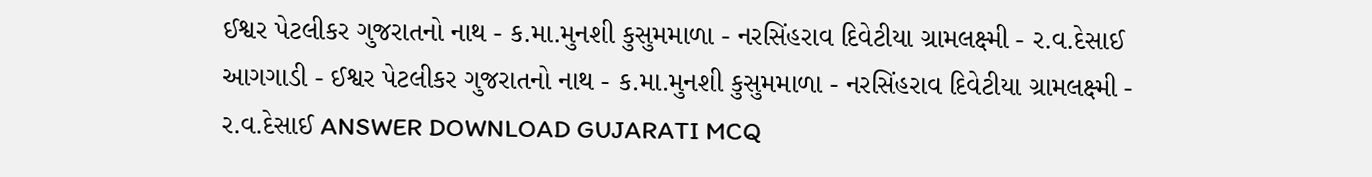ઈશ્વર પેટલીકર ગુજરાતનો નાથ - ક.મા.મુનશી કુસુમમાળા - નરસિંહરાવ દિવેટીયા ગ્રામલક્ષ્મી - ર.વ.દેસાઈ આગગાડી - ઈશ્વર પેટલીકર ગુજરાતનો નાથ - ક.મા.મુનશી કુસુમમાળા - નરસિંહરાવ દિવેટીયા ગ્રામલક્ષ્મી - ર.વ.દેસાઈ ANSWER DOWNLOAD GUJARATI MCQ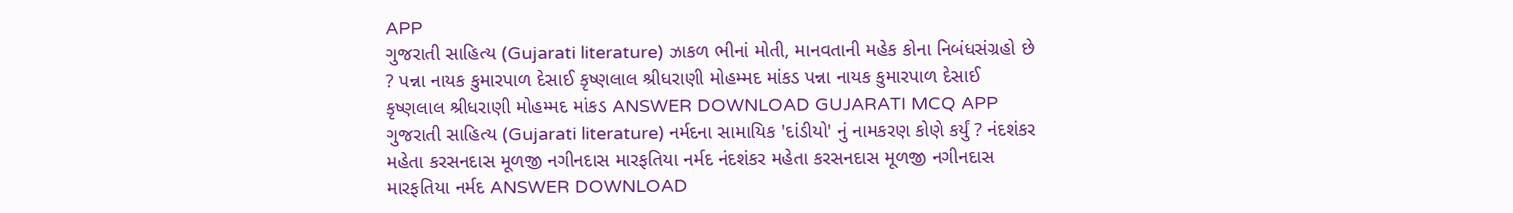APP
ગુજરાતી સાહિત્ય (Gujarati literature) ઝાકળ ભીનાં મોતી, માનવતાની મહેક કોના નિબંધસંગ્રહો છે ? પન્ના નાયક કુમારપાળ દેસાઈ કૃષ્ણલાલ શ્રીધરાણી મોહમ્મદ માંકડ પન્ના નાયક કુમારપાળ દેસાઈ કૃષ્ણલાલ શ્રીધરાણી મોહમ્મદ માંકડ ANSWER DOWNLOAD GUJARATI MCQ APP
ગુજરાતી સાહિત્ય (Gujarati literature) નર્મદના સામાયિક 'દાંડીયો' નું નામકરણ કોણે કર્યું ? નંદશંકર મહેતા કરસનદાસ મૂળજી નગીનદાસ મારફતિયા નર્મદ નંદશંકર મહેતા કરસનદાસ મૂળજી નગીનદાસ મારફતિયા નર્મદ ANSWER DOWNLOAD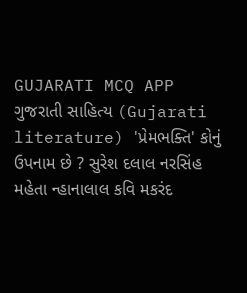GUJARATI MCQ APP
ગુજરાતી સાહિત્ય (Gujarati literature) 'પ્રેમભક્તિ' કોનું ઉપનામ છે ? સુરેશ દલાલ નરસિંહ મહેતા ન્હાનાલાલ કવિ મકરંદ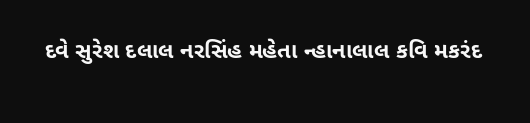દવે સુરેશ દલાલ નરસિંહ મહેતા ન્હાનાલાલ કવિ મકરંદ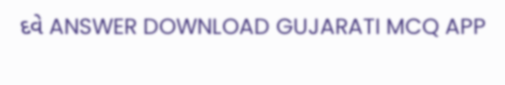દવે ANSWER DOWNLOAD GUJARATI MCQ APP